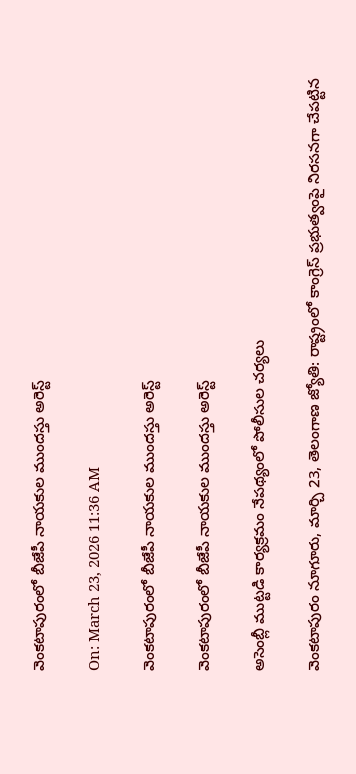వెంకటాపురంలో బీజేపీ నాయకుల ముందస్తు అరెస్ట్

On: March 23, 2026 11:36 AM

వెంకటాపురంలో బీజేపీ నాయకుల ముందస్తు అరెస్ట్

వెంకటాపురంలో బీజేపీ నాయకుల ముందస్తు అరెస్ట్

అసెంబ్లీ ముట్టడి కార్యక్రమం నేపథ్యంలో పోలీసుల చర్యలు

వెంకటాపురం నూగూరు, మార్చి 23, తెలంగాణ జ్యోతి: రాష్ట్రంలో కాంగ్రెస్ ప్రభుత్వంపై నిరసనగా చేపట్టిన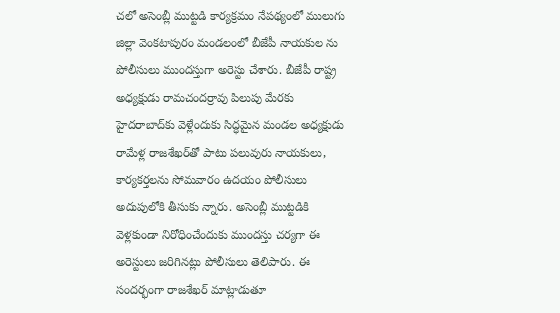చలో అసెంబ్లీ ముట్టడి కార్యక్రమం నేపథ్యంలో ములుగు జిల్లా వెంకటాపురం మండలంలో బీజేపీ నాయకుల ను పోలీసులు ముందస్తుగా అరెస్టు చేశారు. బీజేపీ రాష్ట్ర అధ్యక్షుడు రామచందర్రావు పిలుపు మేరకు హైదరాబాద్‌కు వెళ్లేందుకు సిద్ధమైన మండల అధ్యక్షుడు రామేళ్ల రాజశేఖర్‌తో పాటు పలువురు నాయకులు, కార్యకర్తలను సోమవారం ఉదయం పోలీసులు అదుపులోకి తీసుకు న్నారు. అసెంబ్లీ ముట్టడికి వెళ్లకుండా నిరోధించేందుకు ముందస్తు చర్యగా ఈ అరెస్టులు జరిగినట్లు పోలీసులు తెలిపారు. ఈ సందర్భంగా రాజశేఖర్ మాట్లాడుతూ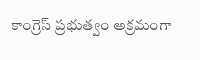కాంగ్రెస్ ప్రభుత్వం అక్రమంగా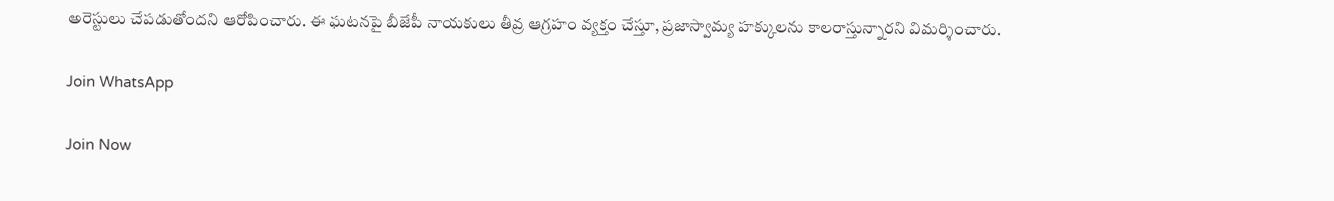అరెస్టులు చేపడుతోందని ఆరోపించారు. ఈ ఘటనపై బీజేపీ నాయకులు తీవ్ర ఆగ్రహం వ్యక్తం చేస్తూ, ప్రజాస్వామ్య హక్కులను కాలరాస్తున్నారని విమర్శించారు.

Join WhatsApp

Join Now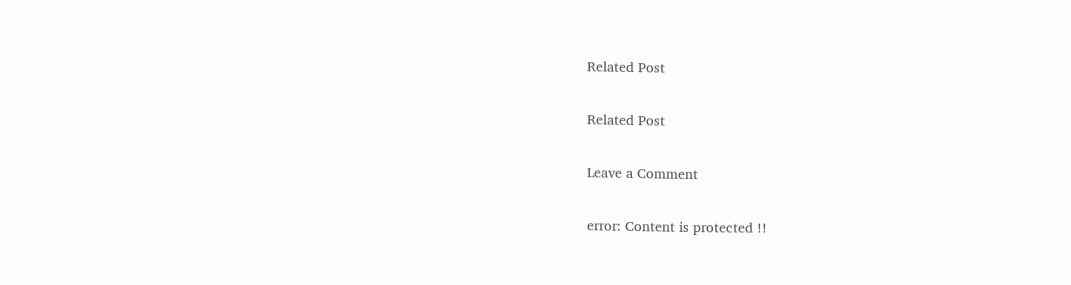Related Post

Related Post

Leave a Comment

error: Content is protected !!